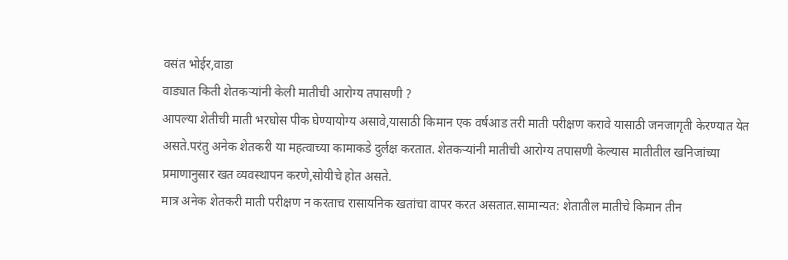वसंत भोईर,वाडा
वाड्यात किती शेतकऱ्यांनी केली मातीची आरोग्य तपासणी ?
आपल्या शेतीची माती भरघोस पीक घेण्यायोग्य असावे,यासाठी किमान एक वर्षआड तरी माती परीक्षण करावे यासाठी जनजागृती केरण्यात येत असते.परंतु अनेक शेतकरी या महत्वाच्या कामाकडे दुर्लक्ष करतात. शेतकऱ्यांनी मातीची आरोग्य तपासणी केल्यास मातीतील खनिजांच्या प्रमाणानुसार खत व्यवस्थापन करणे,सोयीचे होत असते.
मात्र अनेक शेतकरी माती परीक्षण न करताच रासायनिक खतांचा वापर करत असतात.सामान्यत: शेतातील मातीचे किमान तीन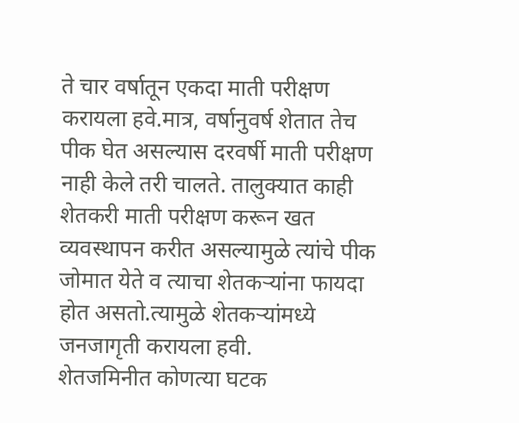ते चार वर्षातून एकदा माती परीक्षण करायला हवे.मात्र, वर्षानुवर्ष शेतात तेच पीक घेत असल्यास दरवर्षी माती परीक्षण नाही केले तरी चालते. तालुक्यात काही शेतकरी माती परीक्षण करून खत व्यवस्थापन करीत असल्यामुळे त्यांचे पीक जोमात येते व त्याचा शेतकऱ्यांना फायदा होत असतो.त्यामुळे शेतकऱ्यांमध्ये जनजागृती करायला हवी.
शेतजमिनीत कोणत्या घटक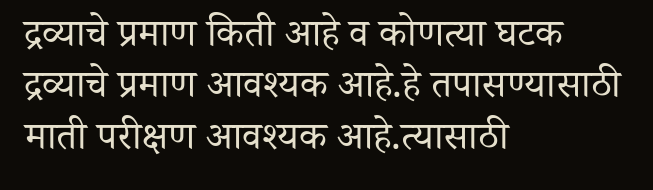द्रव्याचे प्रमाण किती आहे व कोणत्या घटक द्रव्याचे प्रमाण आवश्यक आहे.हे तपासण्यासाठी माती परीक्षण आवश्यक आहे.त्यासाठी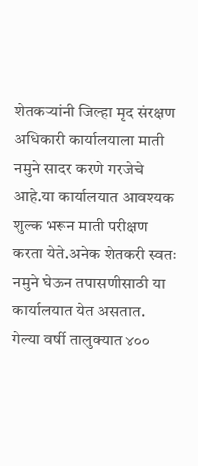शेतकऱ्यांनी जिल्हा मृद संरक्षण अधिकारी कार्यालयाला माती नमुने सादर करणे गरजेचे आहे.या कार्यालयात आवश्यक शुल्क भरून माती परीक्षण करता येते.अनेक शेतकरी स्वतः नमुने घेऊन तपासणीसाठी या कार्यालयात येत असतात.
गेल्या वर्षी तालुक्यात ४००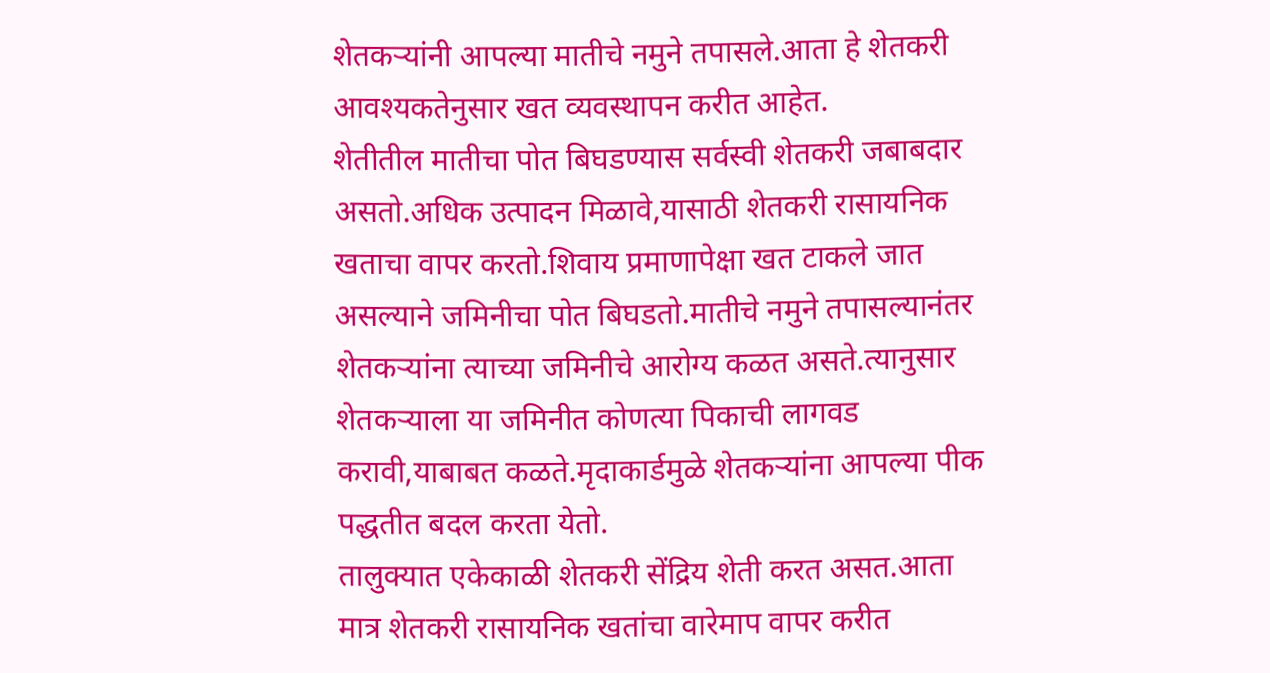शेतकऱ्यांनी आपल्या मातीचे नमुने तपासले.आता हे शेतकरी आवश्यकतेनुसार खत व्यवस्थापन करीत आहेत.
शेतीतील मातीचा पोत बिघडण्यास सर्वस्वी शेतकरी जबाबदार असतो.अधिक उत्पादन मिळावे,यासाठी शेतकरी रासायनिक खताचा वापर करतो.शिवाय प्रमाणापेक्षा खत टाकले जात असल्याने जमिनीचा पोत बिघडतो.मातीचे नमुने तपासल्यानंतर शेतकऱ्यांना त्याच्या जमिनीचे आरोग्य कळत असते.त्यानुसार शेतकऱ्याला या जमिनीत कोणत्या पिकाची लागवड करावी,याबाबत कळते.मृदाकार्डमुळे शेतकऱ्यांना आपल्या पीक पद्धतीत बदल करता येतो.
तालुक्यात एकेकाळी शेतकरी सेंद्रिय शेती करत असत.आता मात्र शेतकरी रासायनिक खतांचा वारेमाप वापर करीत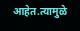आहेत.त्यामुळे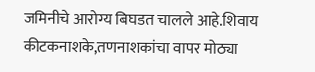जमिनीचे आरोग्य बिघडत चालले आहे.शिवाय कीटकनाशके,तणनाशकांचा वापर मोठ्या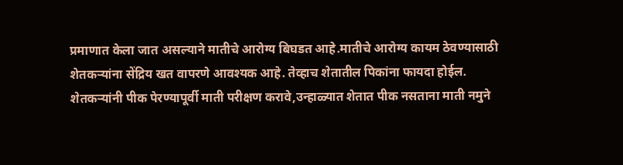प्रमाणात केला जात असल्याने मातीचे आरोग्य बिघडत आहे.मातीचे आरोग्य कायम ठेवण्यासाठी शेतकऱ्यांना सेंद्रिय खत वापरणे आवश्यक आहे. तेव्हाच शेतातील पिकांना फायदा होईल.
शेतकऱ्यांनी पीक पेरण्यापूर्वी माती परीक्षण करावे,उन्हाळ्यात शेतात पीक नसताना माती नमुने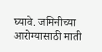घ्यावे. जमिनीच्या आरोग्यासाठी माती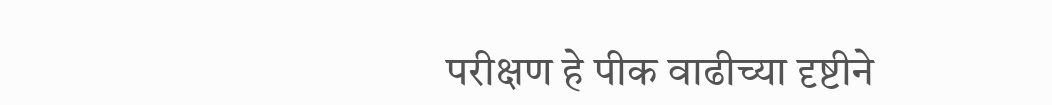परीक्षण हे पीक वाढीच्या दृष्टीने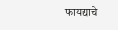फायद्याचे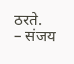ठरते.
– संजय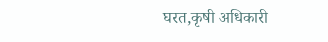घरत,कृषी अधिकारी